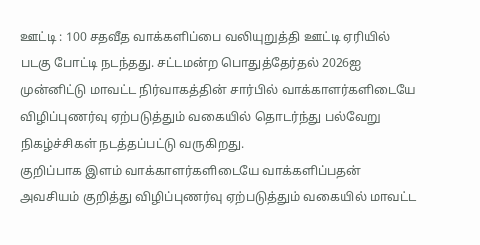ஊட்டி : 100 சதவீத வாக்களிப்பை வலியுறுத்தி ஊட்டி ஏரியில் படகு போட்டி நடந்தது. சட்டமன்ற பொதுத்தேர்தல் 2026ஐ முன்னிட்டு மாவட்ட நிர்வாகத்தின் சார்பில் வாக்காளர்களிடையே விழிப்புணர்வு ஏற்படுத்தும் வகையில் தொடர்ந்து பல்வேறு நிகழ்ச்சிகள் நடத்தப்பட்டு வருகிறது.
குறிப்பாக இளம் வாக்காளர்களிடையே வாக்களிப்பதன் அவசியம் குறித்து விழிப்புணர்வு ஏற்படுத்தும் வகையில் மாவட்ட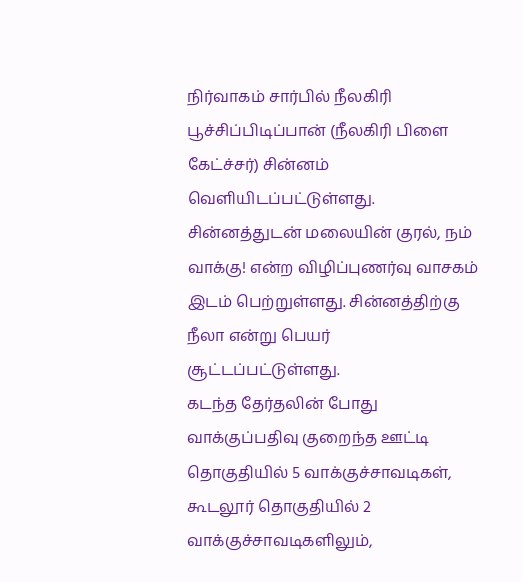நிர்வாகம் சார்பில் நீலகிரி பூச்சிப்பிடிப்பான் (நீலகிரி பிளை கேட்ச்சர்) சின்னம் வெளியிடப்பட்டுள்ளது. சின்னத்துடன் மலையின் குரல், நம் வாக்கு! என்ற விழிப்புணர்வு வாசகம் இடம் பெற்றுள்ளது. சின்னத்திற்கு நீலா என்று பெயர் சூட்டப்பட்டுள்ளது.
கடந்த தேர்தலின் போது வாக்குப்பதிவு குறைந்த ஊட்டி தொகுதியில் 5 வாக்குச்சாவடிகள், கூடலூர் தொகுதியில் 2 வாக்குச்சாவடிகளிலும்,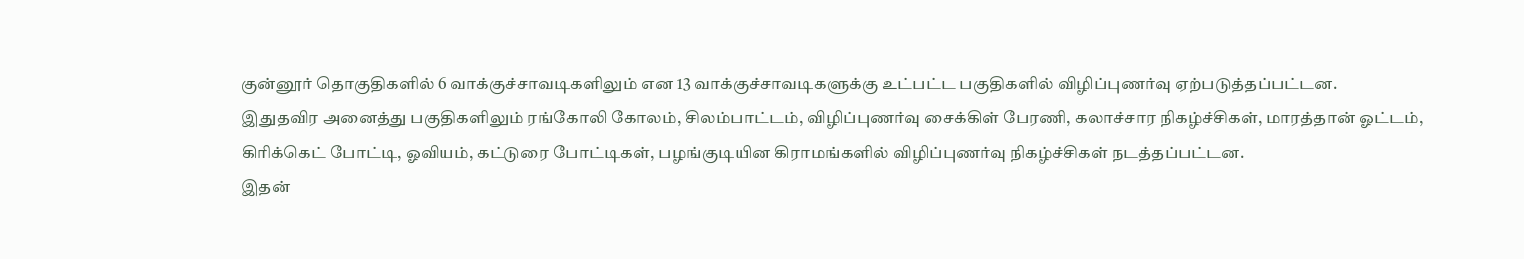குன்னூர் தொகுதிகளில் 6 வாக்குச்சாவடிகளிலும் என 13 வாக்குச்சாவடிகளுக்கு உட்பட்ட பகுதிகளில் விழிப்புணர்வு ஏற்படுத்தப்பட்டன.
இதுதவிர அனைத்து பகுதிகளிலும் ரங்கோலி கோலம், சிலம்பாட்டம், விழிப்புணர்வு சைக்கிள் பேரணி, கலாச்சார நிகழ்ச்சிகள், மாரத்தான் ஓட்டம், கிரிக்கெட் போட்டி, ஓவியம், கட்டுரை போட்டிகள், பழங்குடியின கிராமங்களில் விழிப்புணர்வு நிகழ்ச்சிகள் நடத்தப்பட்டன.
இதன்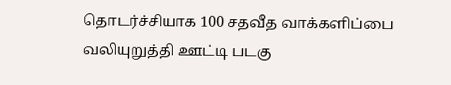தொடர்ச்சியாக 100 சதவீத வாக்களிப்பை வலியுறுத்தி ஊட்டி படகு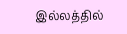இல்லத்தில்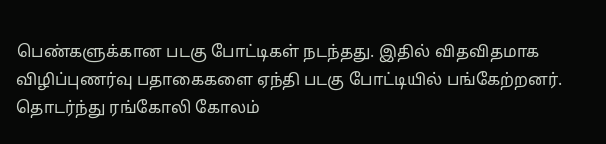பெண்களுக்கான படகு போட்டிகள் நடந்தது. இதில் விதவிதமாக விழிப்புணர்வு பதாகைகளை ஏந்தி படகு போட்டியில் பங்கேற்றனர்.
தொடர்ந்து ரங்கோலி கோலம்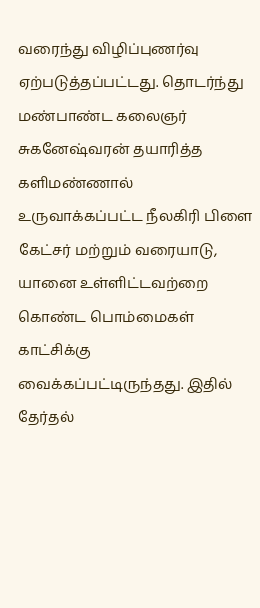வரைந்து விழிப்புணர்வு ஏற்படுத்தப்பட்டது. தொடர்ந்து மண்பாண்ட கலைஞர் சுகனேஷ்வரன் தயாரித்த களிமண்ணால் உருவாக்கப்பட்ட நீலகிரி பிளை கேட்சர் மற்றும் வரையாடு, யானை உள்ளிட்டவற்றை கொண்ட பொம்மைகள் காட்சிக்கு வைக்கப்பட்டிருந்தது. இதில் தேர்தல்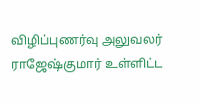விழிப்புணர்வு அலுவலர் ராஜேஷ்குமார் உள்ளிட்ட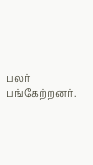பலர் பங்கேற்றனர்.